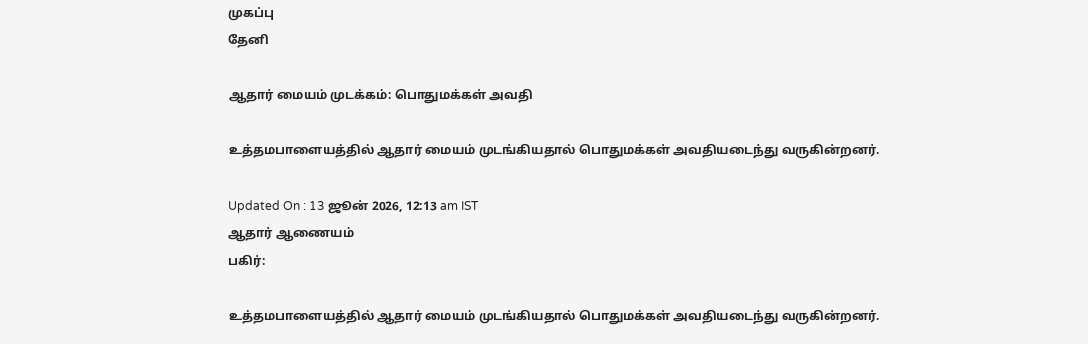முகப்பு
தேனி

ஆதார் மையம் முடக்கம்: பொதுமக்கள் அவதி

உத்தமபாளையத்தில் ஆதார் மையம் முடங்கியதால் பொதுமக்கள் அவதியடைந்து வருகின்றனர்.

Updated On : 13 ஜூன் 2026, 12:13 am IST
ஆதார் ஆணையம்
பகிர்:

உத்தமபாளையத்தில் ஆதார் மையம் முடங்கியதால் பொதுமக்கள் அவதியடைந்து வருகின்றனர்.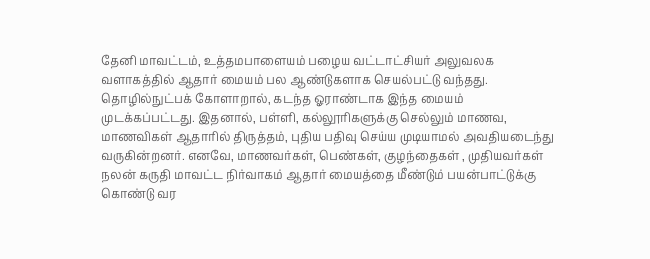தேனி மாவட்டம், உத்தமபாளையம் பழைய வட்டாட்சியர் அலுவலக வளாகத்தில் ஆதார் மையம் பல ஆண்டுகளாக செயல்பட்டு வந்தது. தொழில்நுட்பக் கோளாறால், கடந்த ஓராண்டாக இந்த மையம் முடக்கப்பட்டது. இதனால், பள்ளி, கல்லூரிகளுக்கு செல்லும் மாணவ, மாணவிகள் ஆதாரில் திருத்தம், புதிய பதிவு செய்ய முடியாமல் அவதியடைந்து வருகின்றனர். எனவே, மாணவர்கள், பெண்கள், குழந்தைகள் , முதியவர்கள் நலன் கருதி மாவட்ட நிர்வாகம் ஆதார் மையத்தை மீண்டும் பயன்பாட்டுக்கு கொண்டு வர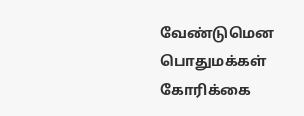வேண்டுமென பொதுமக்கள் கோரிக்கை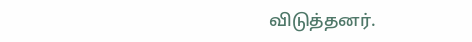விடுத்தனர்.